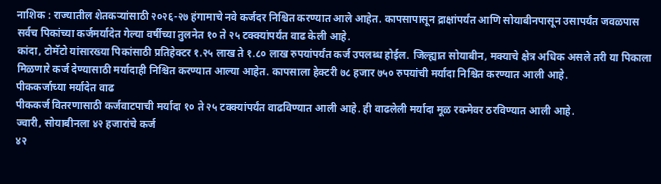नाशिक : राज्यातील शेतकऱ्यांसाठी २०२६-२७ हंगामाचे नवे कर्जदर निश्चित करण्यात आले आहेत. कापसापासून द्राक्षांपर्यंत आणि सोयाबीनपासून उसापर्यंत जवळपास सर्वच पिकांच्या कर्जमर्यादेत गेल्या वर्षीच्या तुलनेत १० ते २५ टक्क्यांपर्यंत वाढ केली आहे.
कांदा, टोमॅटो यांसारख्या पिकांसाठी प्रतिहेक्टर १.२५ लाख ते १.८० लाख रुपयांपर्यंत कर्ज उपलब्ध होईल. जिल्ह्यात सोयाबीन, मक्याचे क्षेत्र अधिक असले तरी या पिकाला मिळणारे कर्ज देण्यासाठी मर्यादाही निश्चित करण्यात आल्या आहेत. कापसाला हेक्टरी ७८ हजार ७५० रुपयांची मर्यादा निश्चित करण्यात आली आहे.
पीककर्जाच्या मर्यादेत वाढ
पीककर्ज वितरणासाठी कर्जवाटपाची मर्यादा १० ते २५ टक्क्यांपर्यंत वाढविण्यात आली आहे. ही वाढलेली मर्यादा मूळ रकमेवर ठरविण्यात आली आहे.
ज्वारी, सोयाबीनला ४२ हजारांचे कर्ज
४२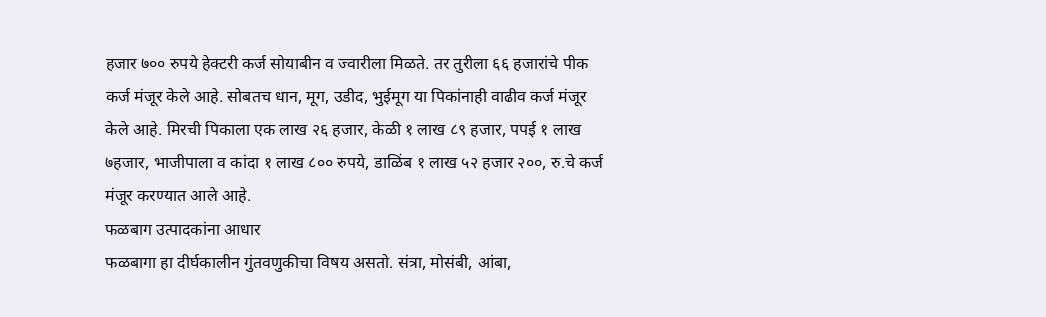हजार ७०० रुपये हेक्टरी कर्ज सोयाबीन व ज्वारीला मिळते. तर तुरीला ६६ हजारांचे पीक कर्ज मंजूर केले आहे. सोबतच धान, मूग, उडीद, भुईमूग या पिकांनाही वाढीव कर्ज मंजूर केले आहे. मिरची पिकाला एक लाख २६ हजार, केळी १ लाख ८९ हजार, पपई १ लाख ७हजार, भाजीपाला व कांदा १ लाख ८०० रुपये, डाळिंब १ लाख ५२ हजार २००, रु.चे कर्ज मंजूर करण्यात आले आहे.
फळबाग उत्पादकांना आधार
फळबागा हा दीर्घकालीन गुंतवणुकीचा विषय असतो. संत्रा, मोसंबी, आंबा,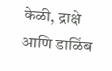केळी, द्राक्षे आणि डाळिंब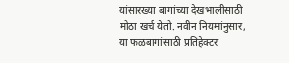यांसारख्या बागांच्या देखभालीसाठी मोठा खर्च येतो. नवीन नियमांनुसार, या फळबागांसाठी प्रतिहेक्टर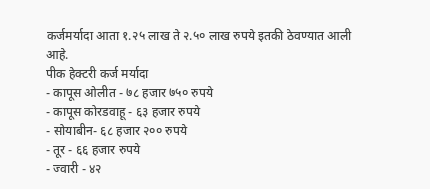कर्जमर्यादा आता १.२५ लाख ते २.५० लाख रुपये इतकी ठेवण्यात आली आहे.
पीक हेक्टरी कर्ज मर्यादा
- कापूस ओलीत - ७८ हजार ७५० रुपये
- कापूस कोरडवाहू - ६३ हजार रुपये
- सोयाबीन- ६८ हजार २०० रुपये
- तूर - ६६ हजार रुपये
- ज्वारी - ४२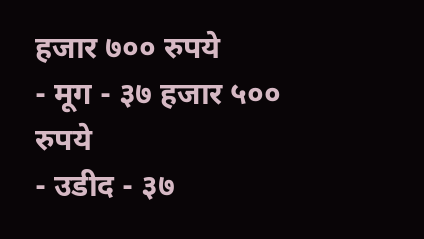हजार ७०० रुपये
- मूग - ३७ हजार ५०० रुपये
- उडीद - ३७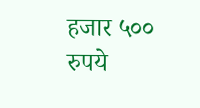हजार ५०० रुपये